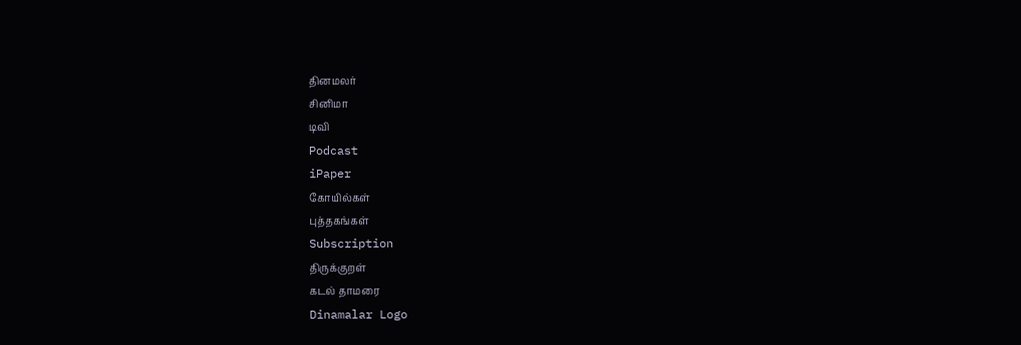தினமலர்
சினிமா
டிவி
Podcast
iPaper
கோயில்கள்
புத்தகங்கள்
Subscription
திருக்குறள்
கடல் தாமரை
Dinamalar Logo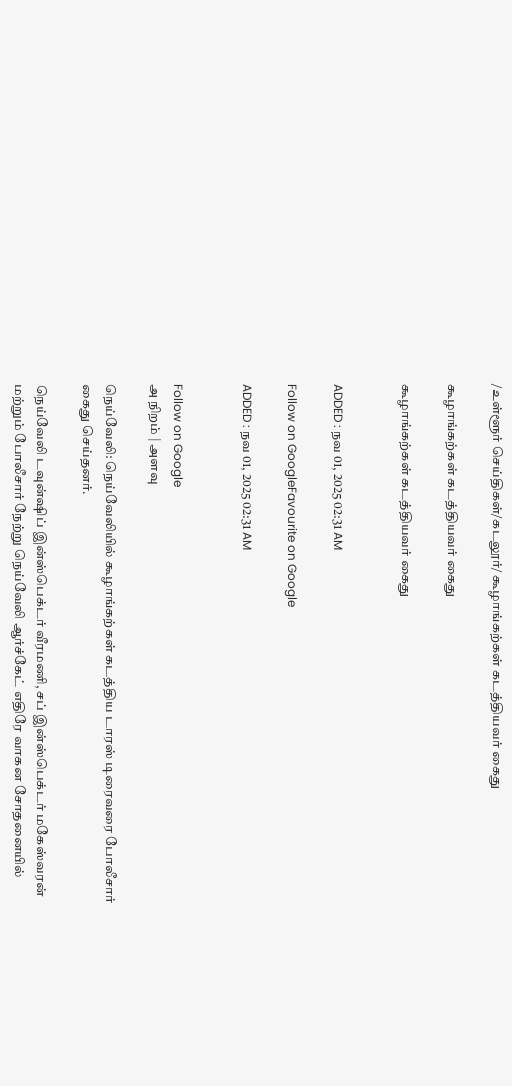/உள்ளூர் செய்திகள்/கடலூர்/ கூழாங்கற்கள் கடத்தியவர் கைது

கூழாங்கற்கள் கடத்தியவர் கைது

கூழாங்கற்கள் கடத்தியவர் கைது


ADDED : நவ 01, 2025 02:31 AM

Follow on GoogleFavourite on Google

ADDED : நவ 01, 2025 02:31 AM


Follow on Google
அ நிறம் | அளவு

நெய்வேலி: நெய்வேலியில் கூழாங்கற்கள் கடத்திய டாரஸ் டிரைவரை போலீசார் கைது செய்தனர்.

நெய்வேலி டவுன்ஷிப் இன்ஸ்பெக்டர் வீரமணி, சப் இன்ஸ்பெக்டர் மகேஸ்வரன் மற்றும் போலீசார் நேற்று நெய்வேலி ஆர்ச்கேட் எதிரே வாகன சோதனையில்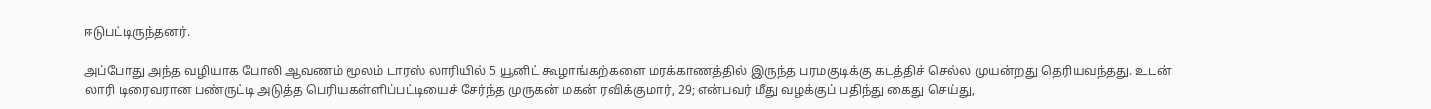ஈடுபட்டிருந்தனர்.

அப்போது அந்த வழியாக போலி ஆவணம் மூலம் டாரஸ் லாரியில் 5 யூனிட் கூழாங்கற்களை மரக்காணத்தில் இருந்த பரமகுடிக்கு கடத்திச் செல்ல முயன்றது தெரியவந்தது. உடன் லாரி டிரைவரான பண்ருட்டி அடுத்த பெரியகள்ளிப்பட்டியைச் சேர்ந்த முருகன் மகன் ரவிக்குமார், 29; என்பவர் மீது வழக்குப் பதிந்து கைது செய்து,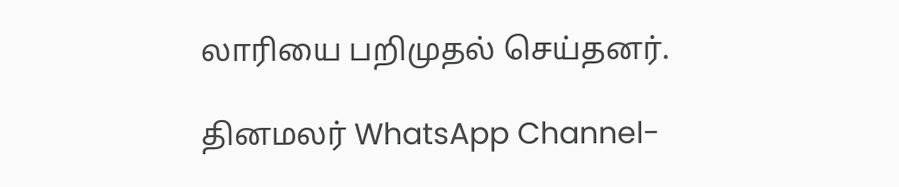லாரியை பறிமுதல் செய்தனர்.

தினமலர் WhatsApp Channel-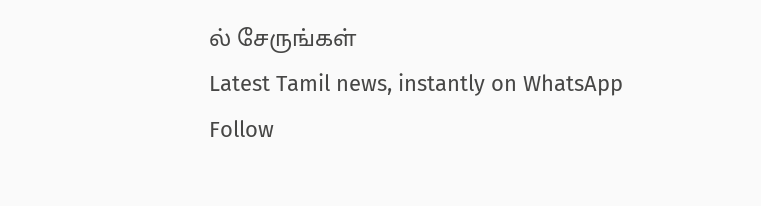ல் சேருங்கள்
Latest Tamil news, instantly on WhatsApp
Follow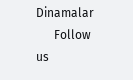Dinamalar
      Follow us